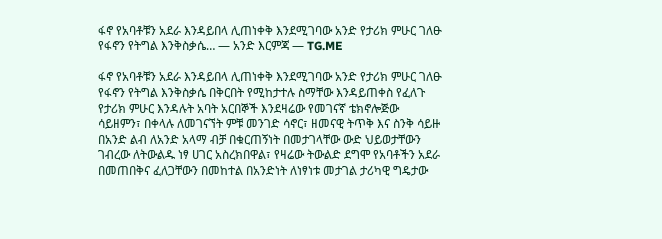ፋኖ የአባቶቹን አደራ እንዳይበላ ሊጠነቀቅ እንደሚገባው አንድ የታሪክ ምሁር ገለፁ የፋኖን የትግል እንቅስቃሴ… — አንድ እርምጃ — TG.ME

ፋኖ የአባቶቹን አደራ እንዳይበላ ሊጠነቀቅ እንደሚገባው አንድ የታሪክ ምሁር ገለፁ የፋኖን የትግል እንቅስቃሴ በቅርበት የሚከታተሉ ስማቸው እንዳይጠቀስ የፈለጉ የታሪክ ምሁር እንዳሉት አባት አርበኞች እንደዛሬው የመገናኛ ቴክኖሎጅው ሳይዘምን፣ በቀላሉ ለመገናኘት ምቹ መንገድ ሳኖር፣ ዘመናዊ ትጥቅ እና ስንቅ ሳይዙ በአንድ ልብ ለአንድ አላማ ብቻ በቁርጠኝነት በመታገላቸው ውድ ህይወታቸውን ገብረው ለትውልዱ ነፃ ሀገር አስረክበዋል፣ የዛሬው ትውልድ ደግሞ የአባቶችን አደራ በመጠበቅና ፈለጋቸውን በመከተል በአንድነት ለነፃነቱ መታገል ታሪካዊ ግዴታው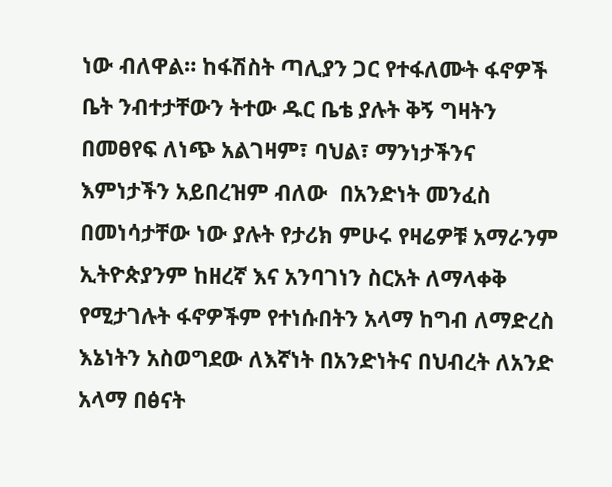ነው ብለዋል። ከፋሽስት ጣሊያን ጋር የተፋለሙት ፋኖዎች ቤት ንብተታቸውን ትተው ዱር ቤቴ ያሉት ቅኝ ግዛትን በመፀየፍ ለነጭ አልገዛም፣ ባህል፣ ማንነታችንና እምነታችን አይበረዝም ብለው  በአንድነት መንፈስ  በመነሳታቸው ነው ያሉት የታሪክ ምሁሩ የዛሬዎቹ አማራንም ኢትዮጵያንም ከዘረኛ እና አንባገነን ስርአት ለማላቀቅ የሚታገሉት ፋኖዎችም የተነሱበትን አላማ ከግብ ለማድረስ እኔነትን አስወግደው ለእኛነት በአንድነትና በህብረት ለአንድ አላማ በፅናት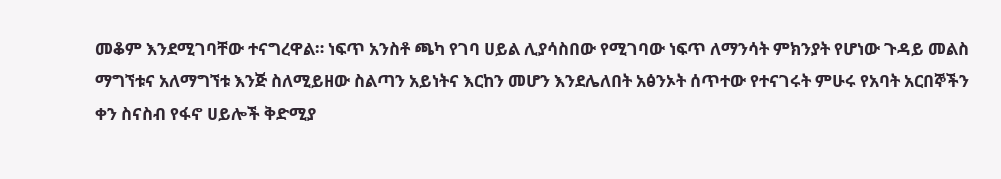መቆም እንደሚገባቸው ተናግረዋል። ነፍጥ አንስቶ ጫካ የገባ ሀይል ሊያሳስበው የሚገባው ነፍጥ ለማንሳት ምክንያት የሆነው ጉዳይ መልስ ማግኘቱና አለማግኘቱ እንጅ ስለሚይዘው ስልጣን አይነትና እርከን መሆን እንደሌለበት አፅንኦት ሰጥተው የተናገሩት ምሁሩ የአባት አርበኞችን ቀን ስናስብ የፋኖ ሀይሎች ቅድሚያ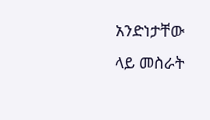አንድነታቸው ላይ መስራት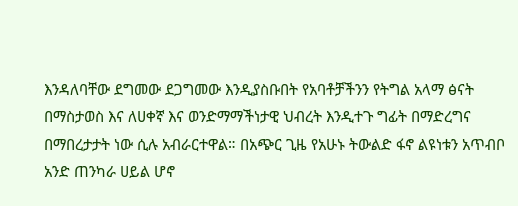እንዳለባቸው ደግመው ደጋግመው እንዲያስቡበት የአባቶቻችንን የትግል አላማ ፅናት በማስታወስ እና ለሀቀኛ እና ወንድማማችነታዊ ህብረት እንዲተጉ ግፊት በማድረግና በማበረታታት ነው ሲሉ አብራርተዋል። በአጭር ጊዜ የአሁኑ ትውልድ ፋኖ ልዩነቱን አጥብቦ አንድ ጠንካራ ሀይል ሆኖ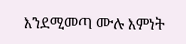እንደሚመጣ ሙሉ እምነት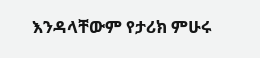እንዳላቸውም የታሪክ ምሁሩ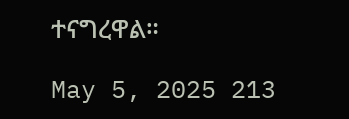ተናግረዋል።

May 5, 2025 213